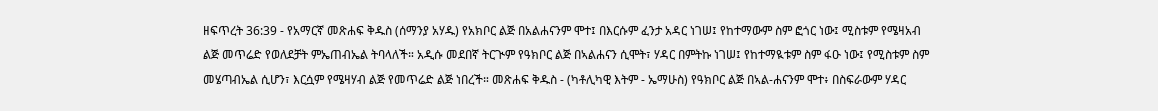ዘፍጥረት 36:39 - የአማርኛ መጽሐፍ ቅዱስ (ሰማንያ አሃዱ) የአክቦር ልጅ በአልሐናንም ሞተ፤ በእርሱም ፈንታ አዳር ነገሠ፤ የከተማውም ስም ፎጎር ነው፤ ሚስቱም የሜዛአብ ልጅ መጥሬድ የወለደቻት ምኤጠብኤል ትባላለች። አዲሱ መደበኛ ትርጒም የዓክቦር ልጅ በኣልሐናን ሲሞት፣ ሃዳር በምትኩ ነገሠ፤ የከተማዪቱም ስም ፋዑ ነው፤ የሚስቱም ስም መሄጣብኤል ሲሆን፣ እርሷም የሜዛሃብ ልጅ የመጥሬድ ልጅ ነበረች። መጽሐፍ ቅዱስ - (ካቶሊካዊ እትም - ኤማሁስ) የዓክቦር ልጅ በኣል-ሐናንም ሞተ፥ በስፍራውም ሃዳር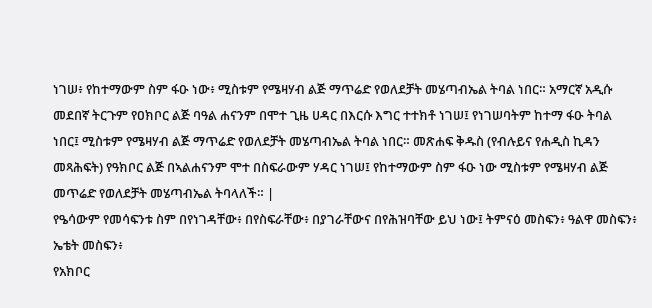ነገሠ፥ የከተማውም ስም ፋዑ ነው፥ ሚስቱም የሜዛሃብ ልጅ ማጥሬድ የወለደቻት መሄጣብኤል ትባል ነበር። አማርኛ አዲሱ መደበኛ ትርጉም የዐክቦር ልጅ ባዓል ሐናንም በሞተ ጊዜ ሀዳር በእርሱ እግር ተተክቶ ነገሠ፤ የነገሠባትም ከተማ ፋዑ ትባል ነበር፤ ሚስቱም የሜዛሃብ ልጅ ማጥሬድ የወለደቻት መሄጣብኤል ትባል ነበር። መጽሐፍ ቅዱስ (የብሉይና የሐዲስ ኪዳን መጻሕፍት) የዓክቦር ልጅ በኣልሐናንም ሞተ በስፍራውም ሃዳር ነገሠ፤ የከተማውም ስም ፋዑ ነው ሚስቱም የሜዛሃብ ልጅ መጥሬድ የወለደቻት መሄጣብኤል ትባላለች። |
የዔሳውም የመሳፍንቱ ስም በየነገዳቸው፥ በየስፍራቸው፥ በያገራቸውና በየሕዝባቸው ይህ ነው፤ ትምናዕ መስፍን፥ ዓልዋ መስፍን፥ ኤቴት መስፍን፥
የአክቦር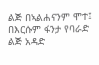ልጅ በኣልሐናንም ሞተ፤ በእርሱም ፋንታ የባራድ ልጅ አዳድ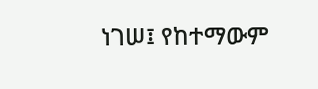ነገሠ፤ የከተማውም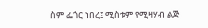ስም ፌጎር ነበረ፤ ሚስቱም የሚዛሃብ ልጅ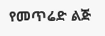የመጥሬድ ልጅ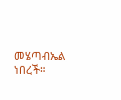መሄጣብኤል ነበረች።